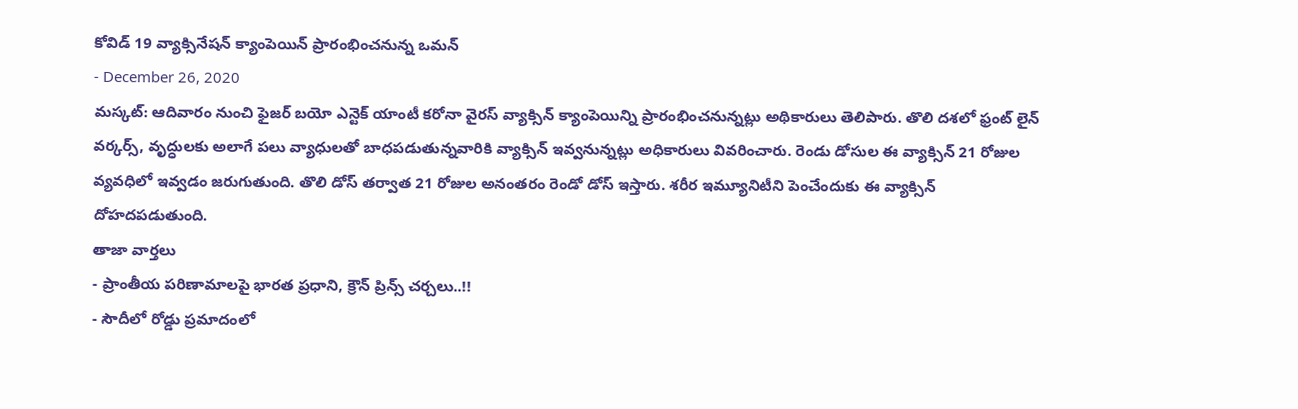కోవిడ్ 19 వ్యాక్సినేషన్ క్యాంపెయిన్ ప్రారంభించనున్న ఒమన్
- December 26, 2020
మస్కట్: ఆదివారం నుంచి ఫైజర్ బయో ఎన్టెక్ యాంటీ కరోనా వైరస్ వ్యాక్సిన్ క్యాంపెయిన్ని ప్రారంభించనున్నట్లు అథికారులు తెలిపారు. తొలి దశలో ఫ్రంట్ లైన్ వర్కర్స్, వృద్ధులకు అలాగే పలు వ్యాధులతో బాధపడుతున్నవారికి వ్యాక్సిన్ ఇవ్వనున్నట్లు అధికారులు వివరించారు. రెండు డోసుల ఈ వ్యాక్సిన్ 21 రోజుల వ్యవధిలో ఇవ్వడం జరుగుతుంది. తొలి డోస్ తర్వాత 21 రోజుల అనంతరం రెండో డోస్ ఇస్తారు. శరీర ఇమ్యూనిటీని పెంచేందుకు ఈ వ్యాక్సిన్ దోహదపడుతుంది.
తాజా వార్తలు
- ప్రాంతీయ పరిణామాలపై భారత ప్రధాని, క్రౌన్ ప్రిన్స్ చర్చలు..!!
- సౌదీలో రోడ్డు ప్రమాదంలో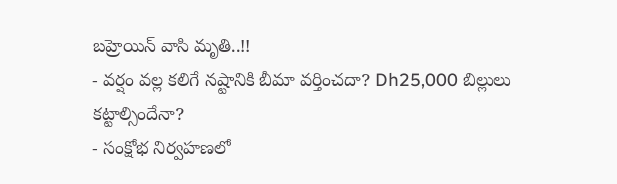బహ్రెయిన్ వాసి మృతి..!!
- వర్షం వల్ల కలిగే నష్టానికి బీమా వర్తించదా? Dh25,000 బిల్లులు కట్టాల్సిందేనా?
- సంక్షోభ నిర్వహణలో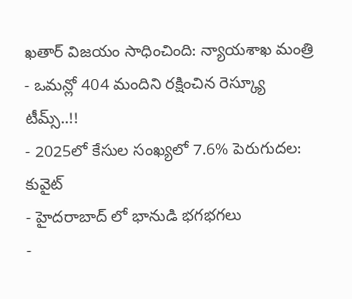ఖతార్ విజయం సాధించింది: న్యాయశాఖ మంత్రి
- ఒమన్లో 404 మందిని రక్షించిన రెస్క్యూ టీమ్స్..!!
- 2025లో కేసుల సంఖ్యలో 7.6% పెరుగుదల: కువైట్
- హైదరాబాద్ లో భానుడి భగభగలు
-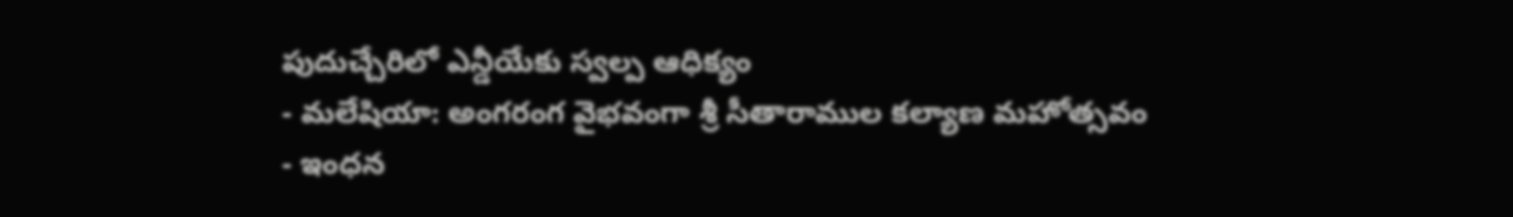పుదుచ్చేరిలో ఎన్డీయేకు స్వల్ప ఆధిక్యం
- మలేషియా: అంగరంగ వైభవంగా శ్రీ సీతారాముల కల్యాణ మహోత్సవం
- ఇంధన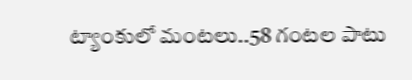ట్యాంకులో మంటలు..58 గంటల పాటు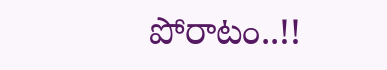పోరాటం..!!